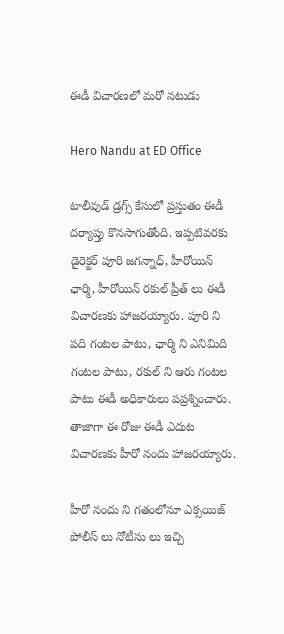ఈడీ విచారణలో మరో నటుడు

Hero Nandu at ED Office

టాలీవుడ్ డ్రగ్స్ కేసులో ప్రస్తుతం ఈడీ దర్యాప్తు కొనసాగుతోంది. ఇప్పటివరకు డైరెక్టర్ పూరి జగన్నాధ్, హీరోయిన్ ఛార్మి, హీరోయిన్ రకుల్ ప్రీత్ లు ఈడీ విచారణకు హాజరయ్యారు. పూరి ని పది గంటల పాటు, ఛార్మి ని ఎనిమిది గంటల పాటు, రకుల్ ని ఆరు గంటల పాటు ఈడీ అధికారులు పప్రశ్నించారు. తాజాగా ఈ రోజు ఈడీ ఎదుట విచారణకు హీరో నందు హాజరయ్యారు.

హీరో నందు ని గతంలోనూ ఎక్సయిజ్ పోలీస్ లు నోటీసు లు ఇచ్చి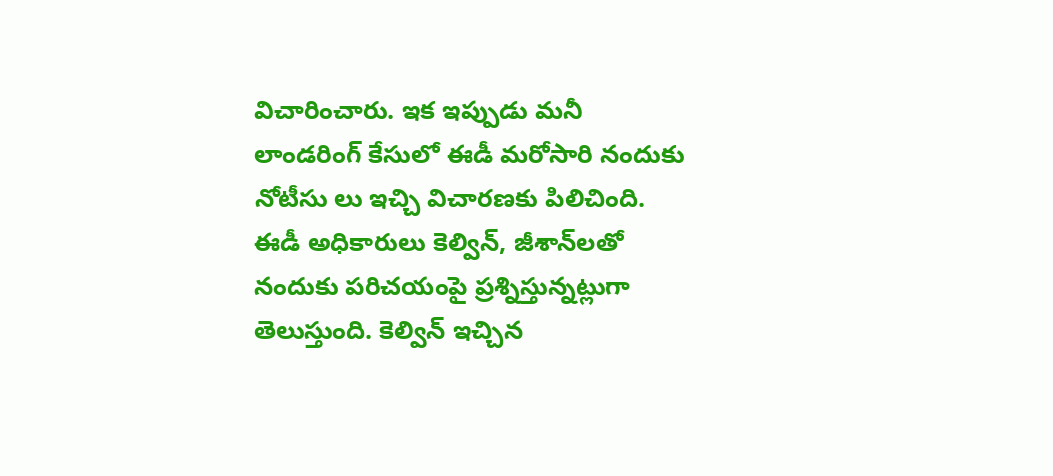విచారించారు. ఇక ఇప్పుడు మనీ లాండరింగ్ కేసులో ఈడీ మరోసారి నందుకు నోటీసు లు ఇచ్చి విచారణకు పిలిచింది. ఈడీ అధికారులు కెల్విన్, జీశాన్‌లతో నందుకు పరిచయంపై ప్రశ్నిస్తున్నట్లుగా తెలుస్తుంది. కెల్విన్ ఇచ్చిన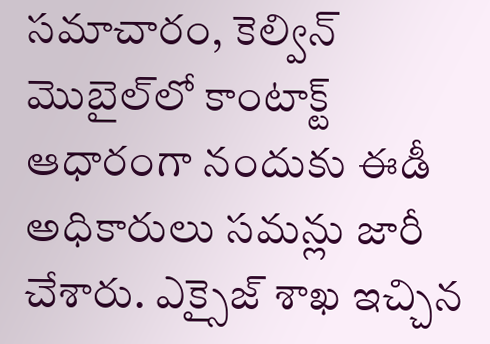సమాచారం, కెల్విన్ మొబైల్‌లో కాంటాక్ట్ ఆధారంగా నందుకు ఈడీ అధికారులు సమన్లు జారీ చేశారు. ఎక్సైజ్‌ శాఖ ఇచ్చిన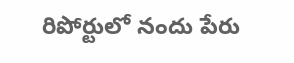రిపోర్టులో నందు పేరు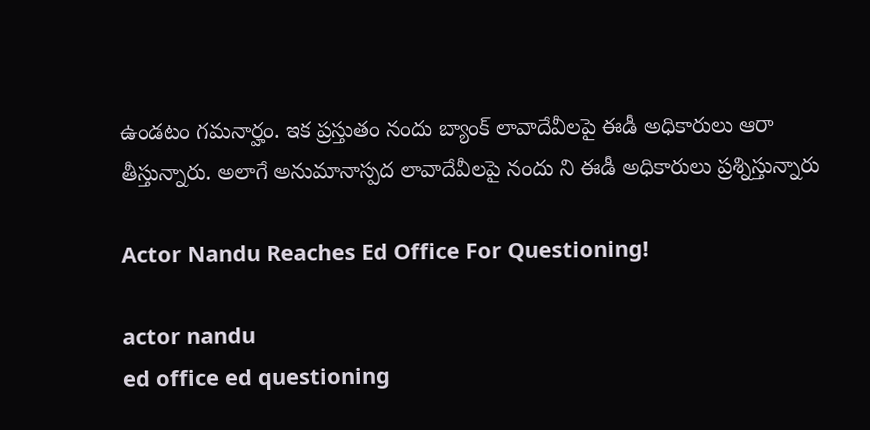ఉండటం గమనార్హం. ఇక ప్రస్తుతం నందు బ్యాంక్ లావాదేవీలపై ఈడీ అధికారులు ఆరా తీస్తున్నారు. అలాగే అనుమానాస్ప‌ద లావాదేవీల‌పై నందు ని ఈడీ అధికారులు ప్ర‌శ్నిస్తున్నారు

Actor Nandu Reaches Ed Office For Questioning!

actor nandu
ed office ed questioning